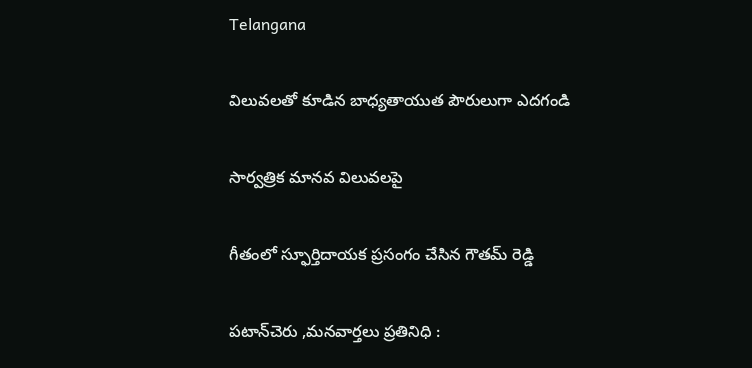Telangana

విలువలతో కూడిన బాధ్యతాయుత పౌరులుగా ఎదగండి

సార్వత్రిక మానవ విలువలపై

గీతంలో స్ఫూర్తిదాయక ప్రసంగం చేసిన గౌతమ్ రెడ్డి

పటాన్‌చెరు ,మనవార్తలు ప్రతినిధి :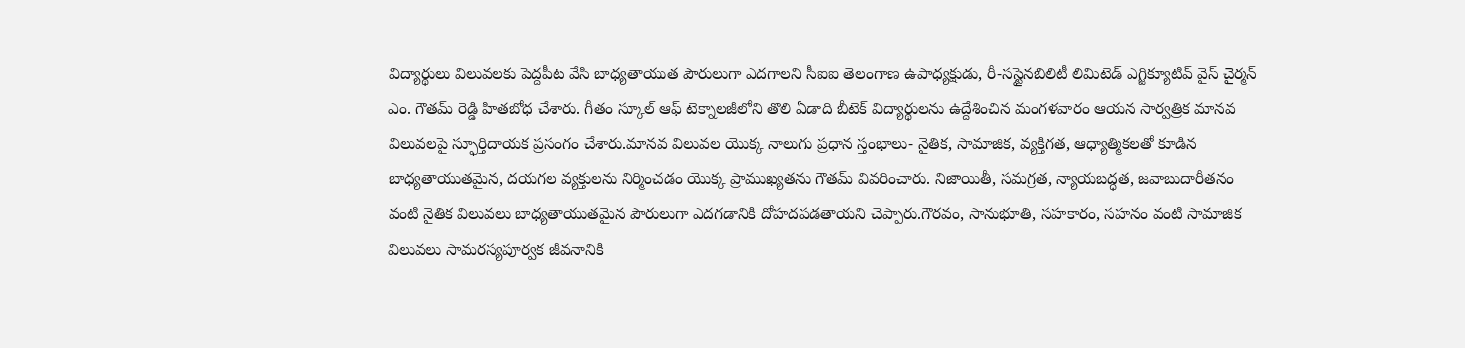విద్యార్థులు విలువలకు పెద్దపీట వేసి బాధ్యతాయుత పౌరులుగా ఎదగాలని సీఐఐ తెలంగాణ ఉపాధ్యక్షుడు, రీ-సస్టైనబిలిటీ లిమిటెడ్ ఎగ్జిక్యూటివ్ వైస్ చైర్మన్ ఎం. గౌతమ్ రెడ్డి హితబోధ చేశారు. గీతం స్కూల్ ఆఫ్ టెక్నాలజీలోని తొలి ఏడాది బీటెక్ విద్యార్థులను ఉద్దేశించిన మంగళవారం ఆయన సార్వత్రిక మానవ విలువలపై స్ఫూర్తిదాయక ప్రసంగం చేశారు.మానవ విలువల యొక్క నాలుగు ప్రధాన స్తంభాలు- నైతిక, సామాజిక, వ్యక్తిగత, ఆధ్యాత్మికలతో కూడిన బాధ్యతాయుతమైన, దయగల వ్యక్తులను నిర్మించడం యొక్క ప్రాముఖ్యతను గౌతమ్ వివరించారు. నిజాయితీ, సమగ్రత, న్యాయబద్ధత, జవాబుదారీతనం వంటి నైతిక విలువలు బాధ్యతాయుతమైన పౌరులుగా ఎదగడానికి దోహదపడతాయని చెప్పారు.గౌరవం, సానుభూతి, సహకారం, సహనం వంటి సామాజిక విలువలు సామరస్యపూర్వక జీవనానికి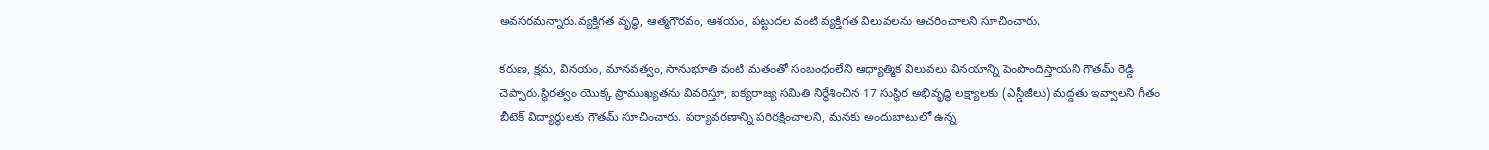అవసరమన్నారు.వ్యక్తిగత వృద్ధి, ఆత్మగౌరవం, ఆశయం, పట్టుదల వంటి వ్యక్తిగత విలువలను ఆచరించాలని సూచించారు.

కరుణ, క్షమ, వినయం, మానవత్వం, సానుభూతి వంటి మతంతో సంబంధంలేని ఆధ్యాత్మిక విలువలు వినయాన్ని పెంపొందిస్తాయని గౌతమ్ రెడ్డి చెప్పారు.స్థిరత్వం యొక్క ప్రాముఖ్యతను వివరిస్తూ, ఐక్యరాజ్య సమితి నిర్ధేశించిన 17 సుస్థిర అభివృద్ధి లక్ష్యాలకు (ఎస్డీజీలు) మద్దతు ఇవ్వాలని గీతం బీటెక్ విద్యార్థులకు గౌతమ్ సూచించారు. పర్యావరణాన్ని పరిరక్షించాలని, మనకు అందుబాటులో ఉన్న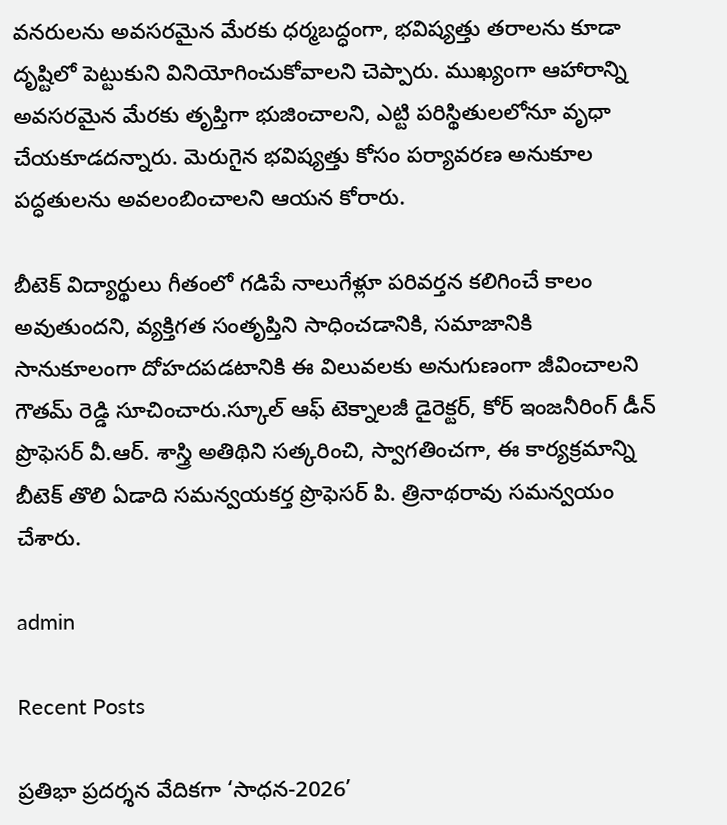వనరులను అవసరమైన మేరకు ధర్మబద్ధంగా, భవిష్యత్తు తరాలను కూడా దృష్టిలో పెట్టుకుని వినియోగించుకోవాలని చెప్పారు. ముఖ్యంగా ఆహారాన్ని అవసరమైన మేరకు తృప్తిగా భుజించాలని, ఎట్టి పరిస్థితులలోనూ వృధా చేయకూడదన్నారు. మెరుగైన భవిష్యత్తు కోసం పర్యావరణ అనుకూల పద్ధతులను అవలంబించాలని ఆయన కోరారు.

బీటెక్ విద్యార్థులు గీతంలో గడిపే నాలుగేళ్లూ పరివర్తన కలిగించే కాలం అవుతుందని, వ్యక్తిగత సంతృప్తిని సాధించడానికి, సమాజానికి సానుకూలంగా దోహదపడటానికి ఈ విలువలకు అనుగుణంగా జీవించాలని గౌతమ్ రెడ్డి సూచించారు.స్కూల్ ఆఫ్ టెక్నాలజీ డైరెక్టర్, కోర్ ఇంజనీరింగ్ డీన్ ప్రొఫెసర్ వీ.ఆర్. శాస్త్రి అతిథిని సత్కరించి, స్వాగతించగా, ఈ కార్యక్రమాన్ని బీటెక్ తొలి ఏడాది సమన్వయకర్త ప్రొఫెసర్ పి. త్రినాథరావు సమన్వయం చేశారు.

admin

Recent Posts

ప్రతిభా ప్రదర్శన వేదికగా ‘సాధన-2026’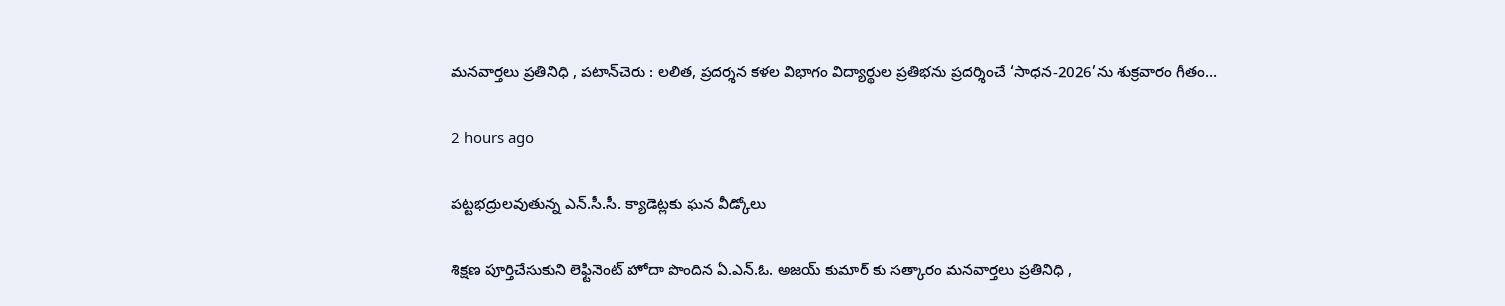మనవార్తలు ప్రతినిధి , పటాన్‌చెరు : లలిత, ప్రదర్శన కళల విభాగం విద్యార్థుల ప్రతిభను ప్రదర్శించే ‘సాధన-2026’ను శుక్రవారం గీతం…

2 hours ago

పట్టభద్రులవుతున్న ఎన్.సీ.సీ. క్యాడెట్లకు ఘన వీడ్కోలు

శిక్షణ పూర్తిచేసుకుని లెఫ్టినెంట్ హోదా పొందిన ఏ.ఎన్.ఓ. అజయ్ కుమార్ కు సత్కారం మనవార్తలు ప్రతినిధి ,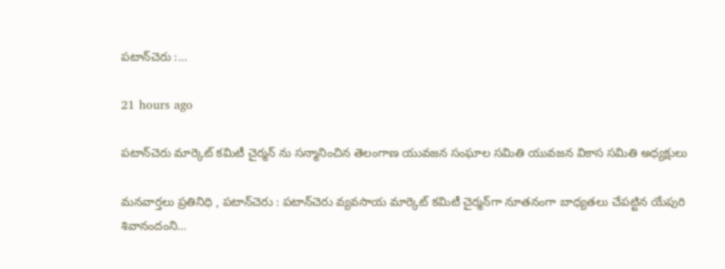పటాన్‌చెరు :…

21 hours ago

పటాన్‌చెరు మార్కెట్ కమిటీ చైర్మన్ ను సన్మానించిన తెలంగాణ యువజన సంఘాల సమితి యువజన వికాస సమితి అధ్యక్షులు

మనవార్తలు ప్రతినిధి , పటాన్‌చెరు : పటాన్‌చెరు వ్యవసాయ మార్కెట్ కమిటీ చైర్మన్‌గా నూతనంగా బాధ్యతలు చేపట్టిన యేపురి శివానందంని…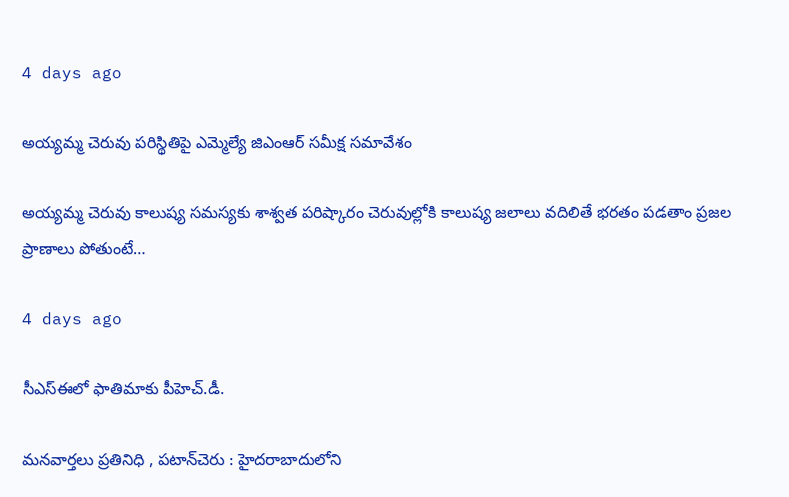4 days ago

అయ్యమ్మ చెరువు పరిస్థితిపై ఎమ్మెల్యే జిఎంఆర్ సమీక్ష సమావేశం

అయ్యమ్మ చెరువు కాలుష్య సమస్యకు శాశ్వత పరిష్కారం చెరువుల్లోకి కాలుష్య జలాలు వదిలితే భరతం పడతాం ప్రజల ప్రాణాలు పోతుంటే…

4 days ago

సీఎస్ఈలో ఫాతిమాకు పీహెచ్.డీ.

మనవార్తలు ప్రతినిధి , పటాన్‌చెరు : హైదరాబాదులోని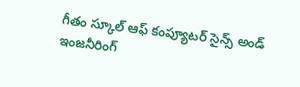గీతం స్కూల్ ఆఫ్ కంప్యూటర్ సైన్స్ అండ్ ఇంజనీరింగ్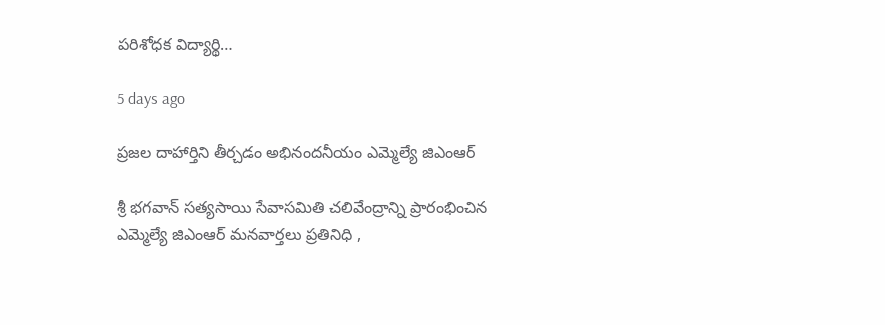పరిశోధక విద్యార్థి…

5 days ago

ప్రజల దాహార్తిని తీర్చడం అభినందనీయం ఎమ్మెల్యే జిఎంఆర్

శ్రీ భగవాన్ సత్యసాయి సేవాసమితి చలివేంద్రాన్ని ప్రారంభించిన ఎమ్మెల్యే జిఎంఆర్ మనవార్తలు ప్రతినిధి ,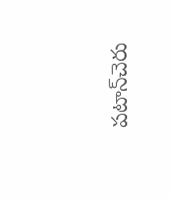పటాన్‌చెరు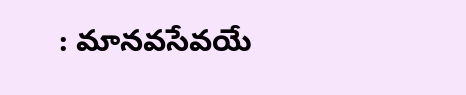: మానవసేవయే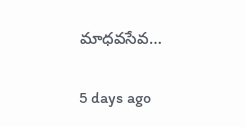మాధవసేవ…

5 days ago